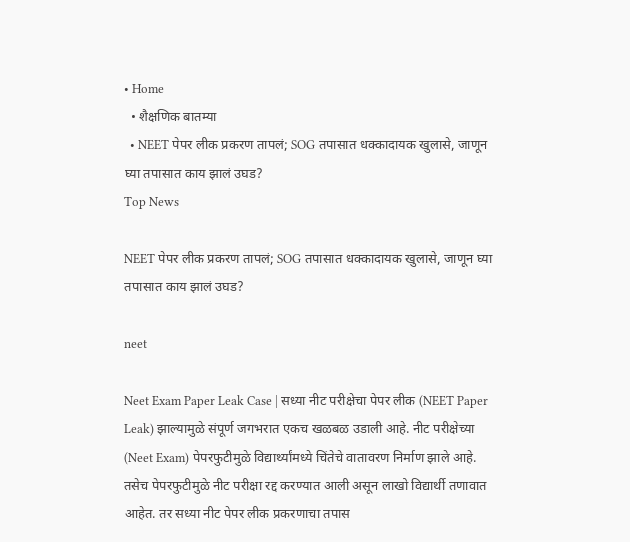• Home
  • शैक्षणिक बातम्या
  • NEET पेपर लीक प्रकरण तापलं; SOG तपासात धक्कादायक खुलासे, जाणून घ्या तपासात काय झालं उघड?
Top News

NEET पेपर लीक प्रकरण तापलं; SOG तपासात धक्कादायक खुलासे, जाणून घ्या तपासात काय झालं उघड?

neet

Neet Exam Paper Leak Case | सध्या नीट परीक्षेचा पेपर लीक (NEET Paper Leak) झाल्यामुळे संपूर्ण जगभरात एकच खळबळ उडाली आहे. नीट परीक्षेच्या (Neet Exam) पेपरफुटीमुळे विद्यार्थ्यांमध्ये चिंतेचे वातावरण निर्माण झाले आहे. तसेच पेपरफुटीमुळे नीट परीक्षा रद्द करण्यात आली असून लाखो विद्यार्थी तणावात आहेत. तर सध्या नीट पेपर लीक प्रकरणाचा तपास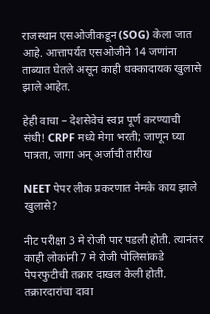राजस्थान एसओजीकडून (SOG) केला जात आहे. आत्तापर्यंत एसओजीने 14 जणांना ताब्यात घेतले असून काही धक्कादायक खुलासे झाले आहेत.

हेही वाचा – देशसेवेचं स्वप्न पूर्ण करण्याची संधी! CRPF मध्ये मेगा भरती; जाणून घ्या पात्रता, जागा अन् अर्जाची तारीख

NEET पेपर लीक प्रकरणात नेमके काय झाले खुलासे?

नीट परीक्षा 3 मे रोजी पार पडली होती. त्यानंतर काही लोकांनी 7 मे रोजी पोलिसांकडे पेपरफुटीची तक्रार दाखल केली होती. तक्रारदारांचा दावा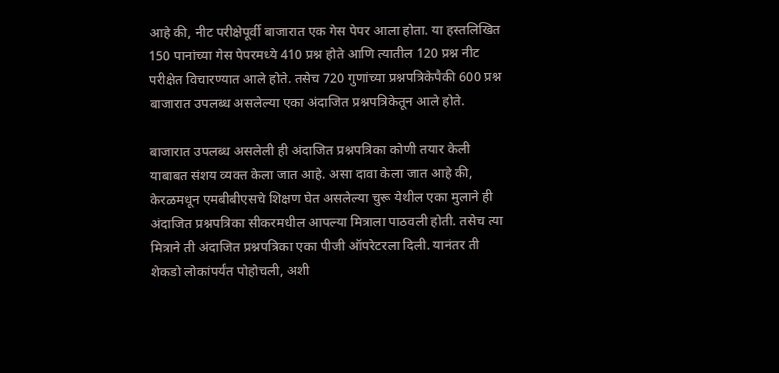आहे की, नीट परीक्षेपूर्वी बाजारात एक गेस पेपर आला होता. या हस्तलिखित 150 पानांच्या गेस पेपरमध्ये 410 प्रश्न होते आणि त्यातील 120 प्रश्न नीट परीक्षेत विचारण्यात आले होते. तसेच 720 गुणांच्या प्रश्नपत्रिकेपैकी 600 प्रश्न बाजारात उपलब्ध असलेल्या एका अंदाजित प्रश्नपत्रिकेतून आले होते.

बाजारात उपलब्ध असलेली ही अंदाजित प्रश्नपत्रिका कोणी तयार केली याबाबत संशय व्यक्त केला जात आहे. असा दावा केला जात आहे की, केरळमधून एमबीबीएसचे शिक्षण घेत असलेल्या चुरू येथील एका मुलाने ही अंदाजित प्रश्नपत्रिका सीकरमधील आपल्या मित्राला पाठवली होती. तसेच त्या मित्राने ती अंदाजित प्रश्नपत्रिका एका पीजी ऑपरेटरला दिली. यानंतर ती शेकडो लोकांपर्यंत पोहोचली, अशी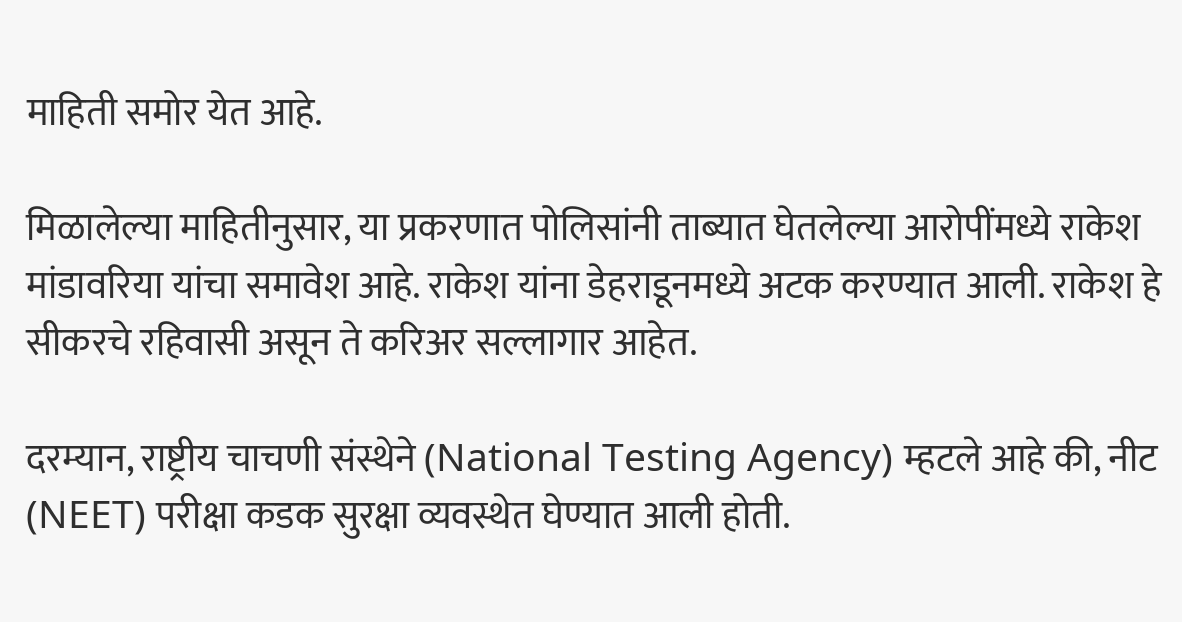माहिती समोर येत आहे.

मिळालेल्या माहितीनुसार, या प्रकरणात पोलिसांनी ताब्यात घेतलेल्या आरोपींमध्ये राकेश मांडावरिया यांचा समावेश आहे. राकेश यांना डेहराडूनमध्ये अटक करण्यात आली. राकेश हे सीकरचे रहिवासी असून ते करिअर सल्लागार आहेत.

दरम्यान, राष्ट्रीय चाचणी संस्थेने (National Testing Agency) म्हटले आहे की, नीट (NEET) परीक्षा कडक सुरक्षा व्यवस्थेत घेण्यात आली होती.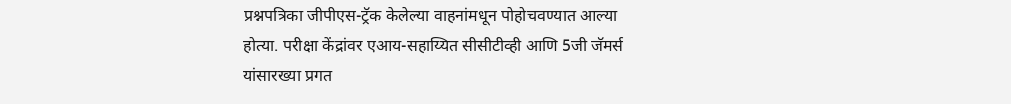प्रश्नपत्रिका जीपीएस-ट्रॅक केलेल्या वाहनांमधून पोहोचवण्यात आल्या होत्या. परीक्षा केंद्रांवर एआय-सहाय्यित सीसीटीव्ही आणि 5जी जॅमर्स यांसारख्या प्रगत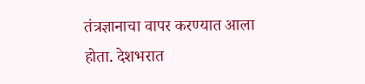तंत्रज्ञानाचा वापर करण्यात आला होता. देशभरात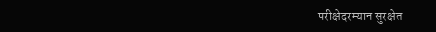परीक्षेदरम्यान सुरक्षेत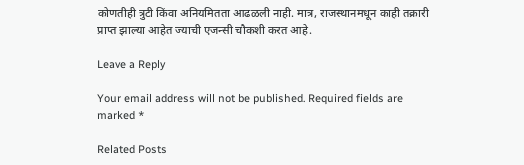कोणतीही त्रुटी किंवा अनियमितता आढळली नाही. मात्र, राजस्थानमधून काही तक्रारी प्राप्त झाल्या आहेत ज्याची एजन्सी चौकशी करत आहे.

Leave a Reply

Your email address will not be published. Required fields are marked *

Related Posts